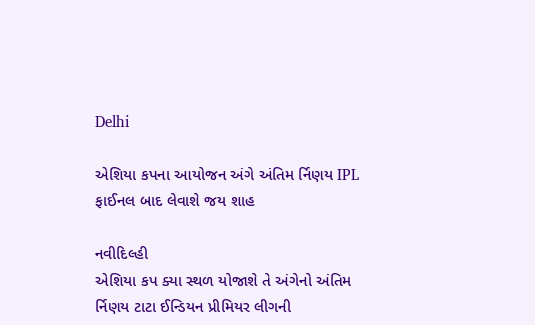Delhi

એશિયા કપના આયોજન અંગે અંતિમ ર્નિણય IPL ફાઈનલ બાદ લેવાશે જય શાહ

નવીદિલ્હી
એશિયા કપ ક્યા સ્થળ યોજાશે તે અંગેનો અંતિમ ર્નિણય ટાટા ઈન્ડિયન પ્રીમિયર લીગની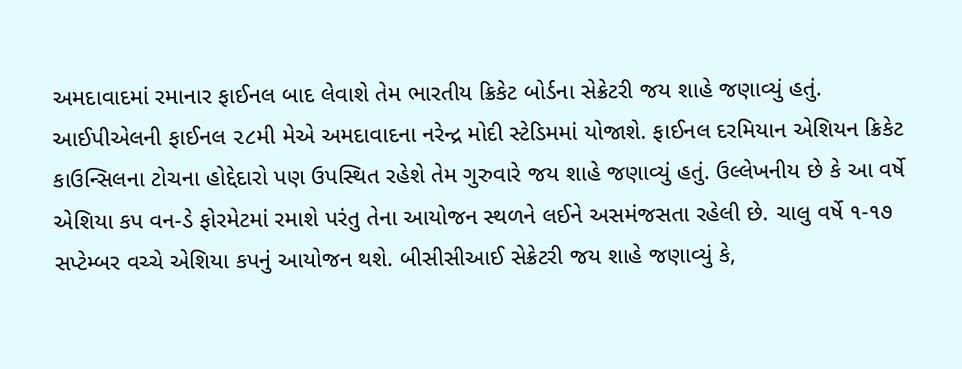અમદાવાદમાં રમાનાર ફાઈનલ બાદ લેવાશે તેમ ભારતીય ક્રિકેટ બોર્ડના સેક્રેટરી જય શાહે જણાવ્યું હતું. આઈપીએલની ફાઈનલ ૨૮મી મેએ અમદાવાદના નરેન્દ્ર મોદી સ્ટેડિમમાં યોજાશે. ફાઈનલ દરમિયાન એશિયન ક્રિકેટ કાઉન્સિલના ટોચના હોદ્દેદારો પણ ઉપસ્થિત રહેશે તેમ ગુરુવારે જય શાહે જણાવ્યું હતું. ઉલ્લેખનીય છે કે આ વર્ષે એશિયા કપ વન-ડે ફોરમેટમાં રમાશે પરંતુ તેના આયોજન સ્થળને લઈને અસમંજસતા રહેલી છે. ચાલુ વર્ષે ૧-૧૭ સપ્ટેમ્બર વચ્ચે એશિયા કપનું આયોજન થશે. બીસીસીઆઈ સેક્રેટરી જય શાહે જણાવ્યું કે,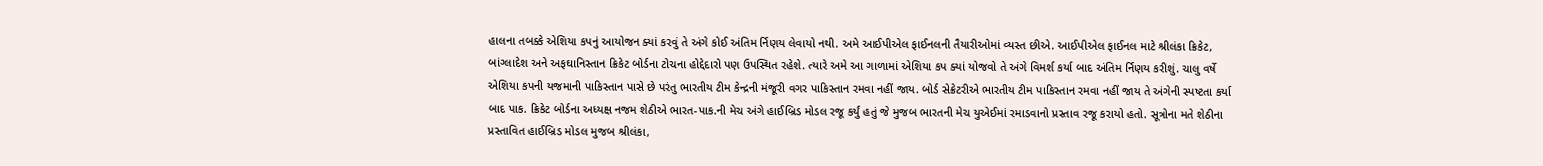હાલના તબક્કે એશિયા કપનું આયોજન ક્યાં કરવું તે અંગે કોઈ અંતિમ ર્નિણય લેવાયો નથી. અમે આઈપીએલ ફાઈનલની તૈયારીઓમાં વ્યસ્ત છીએ. આઈપીએલ ફાઈનલ માટે શ્રીલંકા ક્રિકેટ, બાંગ્લાદેશ અને અફઘાનિસ્તાન ક્રિકેટ બોર્ડના ટોચના હોદ્દેદારો પણ ઉપસ્થિત રહેશે. ત્યારે અમે આ ગાળામાં એશિયા કપ ક્યાં યોજવો તે અંગે વિમર્શ કર્યા બાદ અંતિમ ર્નિણય કરીશું. ચાલુ વર્ષે એશિયા કપની યજમાની પાકિસ્તાન પાસે છે પરંતુ ભારતીય ટીમ કેન્દ્રની મંજૂરી વગર પાકિસ્તાન રમવા નહીં જાય. બોર્ડ સેક્રેટરીએ ભારતીય ટીમ પાકિસ્તાન રમવા નહીં જાય તે અંગેની સ્પષ્ટતા કર્યા બાદ પાક. ક્રિકેટ બોર્ડના અધ્યક્ષ નજમ શેઠીએ ભારત-પાક.ની મેચ અંગે હાઈબ્રિડ મોડલ રજૂ કર્યું હતું જે મુજબ ભારતની મેચ યુએઈમાં રમાડવાનો પ્રસ્તાવ રજૂ કરાયો હતો. સૂત્રોના મતે શેઠીના પ્રસ્તાવિત હાઈબ્રિડ મોડલ મુજબ શ્રીલંકા,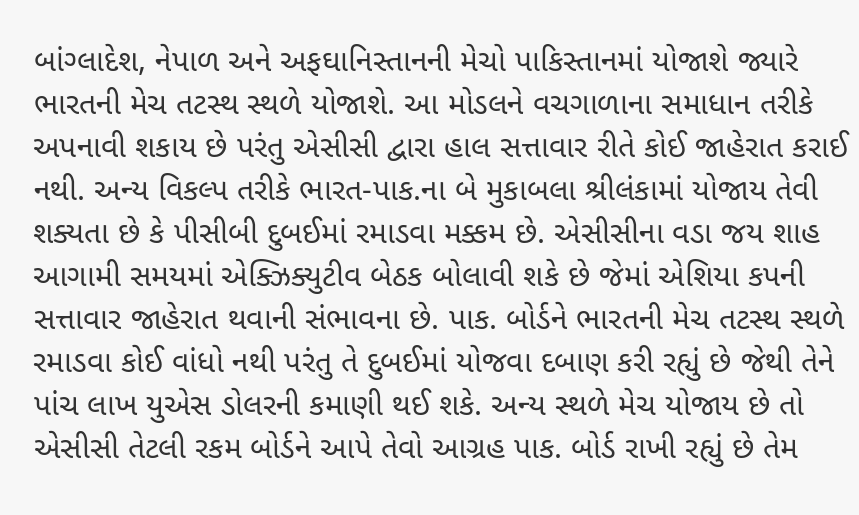બાંગ્લાદેશ, નેપાળ અને અફઘાનિસ્તાનની મેચો પાકિસ્તાનમાં યોજાશે જ્યારે ભારતની મેચ તટસ્થ સ્થળે યોજાશે. આ મોડલને વચગાળાના સમાધાન તરીકે અપનાવી શકાય છે પરંતુ એસીસી દ્વારા હાલ સત્તાવાર રીતે કોઈ જાહેરાત કરાઈ નથી. અન્ય વિકલ્પ તરીકે ભારત-પાક.ના બે મુકાબલા શ્રીલંકામાં યોજાય તેવી શક્યતા છે કે પીસીબી દુબઈમાં રમાડવા મક્કમ છે. એસીસીના વડા જય શાહ આગામી સમયમાં એક્ઝિક્યુટીવ બેઠક બોલાવી શકે છે જેમાં એશિયા કપની સત્તાવાર જાહેરાત થવાની સંભાવના છે. પાક. બોર્ડને ભારતની મેચ તટસ્થ સ્થળે રમાડવા કોઈ વાંધો નથી પરંતુ તે દુબઈમાં યોજવા દબાણ કરી રહ્યું છે જેથી તેને પાંચ લાખ યુએસ ડોલરની કમાણી થઈ શકે. અન્ય સ્થળે મેચ યોજાય છે તો એસીસી તેટલી રકમ બોર્ડને આપે તેવો આગ્રહ પાક. બોર્ડ રાખી રહ્યું છે તેમ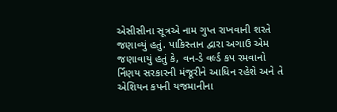એસીસીના સૂત્રએ નામ ગુપ્ત રાખવાની શરતે જણાવ્યું હતું. પાકિસ્તાન દ્વારા અગાઉ એમ જણાવાયું હતું કે, વન-ડે વર્લ્ડ કપ રમવાનો ર્નિણય સરકારની મંજૂરીને આધિન રહેશે અને તે એશિયન કપની યજમાનીના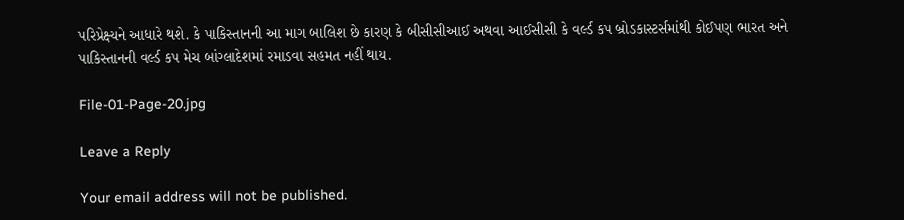પરિપ્રેક્ષ્યને આધારે થશે. કે પાકિસ્તાનની આ માગ બાલિશ છે કારણ કે બીસીસીઆઈ અથવા આઈસીસી કે વર્લ્ડ કપ બ્રોડકાસ્ટર્સમાંથી કોઈપણ ભારત અને પાકિસ્તાનની વર્લ્ડ કપ મેચ બાંગ્લાદેશમાં રમાડવા સહમત નહીં થાય.

File-01-Page-20.jpg

Leave a Reply

Your email address will not be published.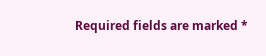Required fields are marked *